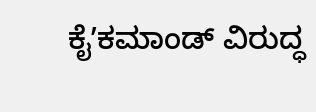ಕೈʼಕಮಾಂಡ್ ವಿರುದ್ಧ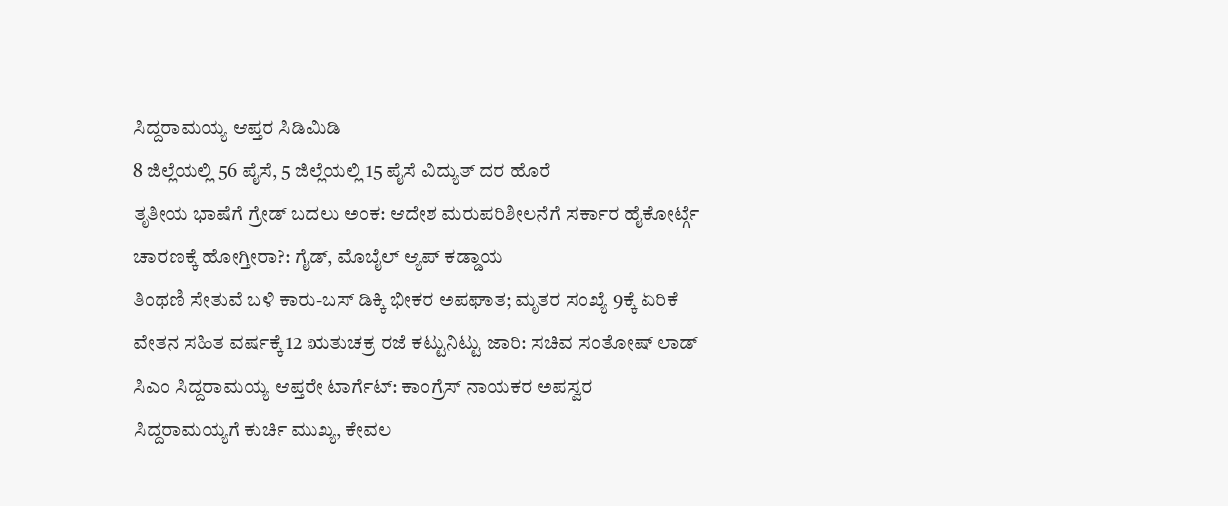ಸಿದ್ದರಾಮಯ್ಯ ಆಪ್ತರ ಸಿಡಿಮಿಡಿ
8 ಜಿಲ್ಲೆಯಲ್ಲಿ 56 ಪೈಸೆ, 5 ಜಿಲ್ಲೆಯಲ್ಲಿ 15 ಪೈಸೆ ವಿದ್ಯುತ್ ದರ ಹೊರೆ
ತೃತೀಯ ಭಾಷೆಗೆ ಗ್ರೇಡ್ ಬದಲು ಅಂಕ: ಆದೇಶ ಮರುಪರಿಶೀಲನೆಗೆ ಸರ್ಕಾರ ಹೈಕೋರ್ಟ್ಗೆ
ಚಾರಣಕ್ಕೆ ಹೋಗ್ತೀರಾ?: ಗೈಡ್, ಮೊಬೈಲ್ ಆ್ಯಪ್ ಕಡ್ಡಾಯ
ತಿಂಥಣಿ ಸೇತುವೆ ಬಳಿ ಕಾರು-ಬಸ್ ಡಿಕ್ಕಿ ಭೀಕರ ಅಪಘಾತ; ಮೃತರ ಸಂಖ್ಯೆ 9ಕ್ಕೆ ಏರಿಕೆ
ವೇತನ ಸಹಿತ ವರ್ಷಕ್ಕೆ 12 ಋತುಚಕ್ರ ರಜೆ ಕಟ್ಟುನಿಟ್ಟು ಜಾರಿ: ಸಚಿವ ಸಂತೋಷ್ ಲಾಡ್
ಸಿಎಂ ಸಿದ್ದರಾಮಯ್ಯ ಆಪ್ತರೇ ಟಾರ್ಗೆಟ್: ಕಾಂಗ್ರೆಸ್ ನಾಯಕರ ಅಪಸ್ವರ
ಸಿದ್ದರಾಮಯ್ಯಗೆ ಕುರ್ಚಿ ಮುಖ್ಯ, ಕೇವಲ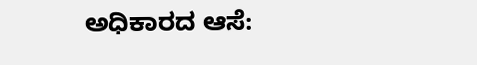ಅಧಿಕಾರದ ಆಸೆ: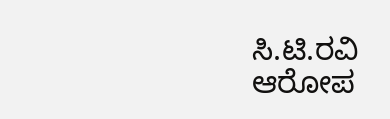ಸಿ.ಟಿ.ರವಿ ಆರೋಪ